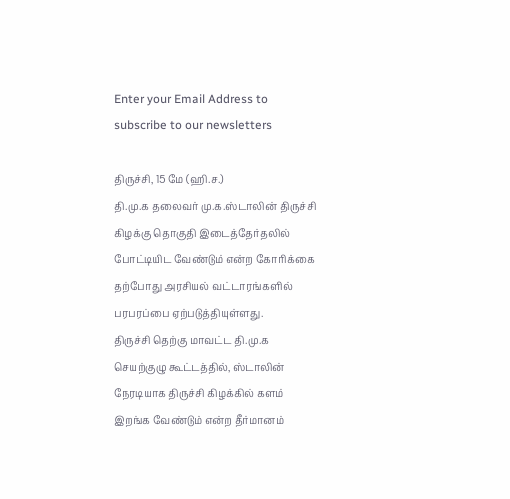Enter your Email Address to subscribe to our newsletters

திருச்சி, 15 மே (ஹி.ச.)
தி.மு.க தலைவர் மு.க.ஸ்டாலின் திருச்சி கிழக்கு தொகுதி இடைத்தேர்தலில் போட்டியிட வேண்டும் என்ற கோரிக்கை தற்போது அரசியல் வட்டாரங்களில் பரபரப்பை ஏற்படுத்தியுள்ளது.
திருச்சி தெற்கு மாவட்ட தி.மு.க செயற்குழு கூட்டத்தில், ஸ்டாலின் நேரடியாக திருச்சி கிழக்கில் களம் இறங்க வேண்டும் என்ற தீர்மானம்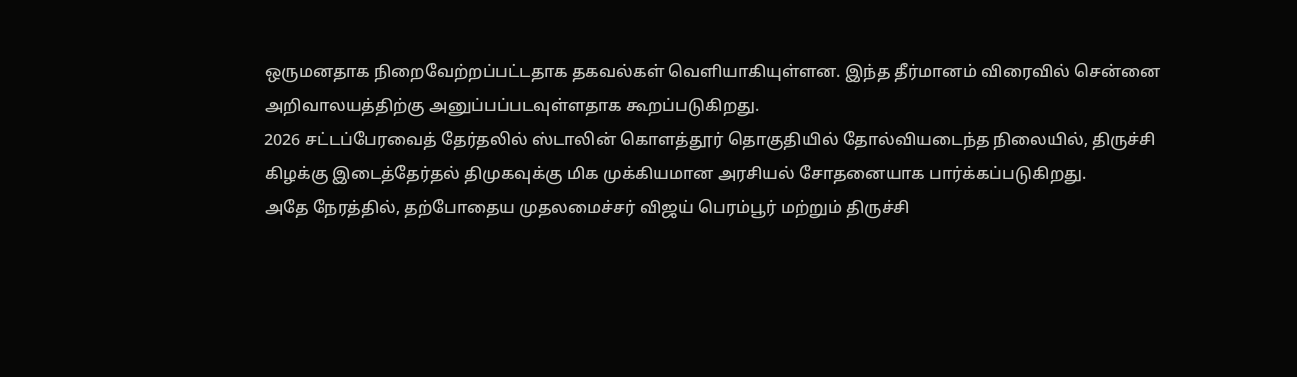ஒருமனதாக நிறைவேற்றப்பட்டதாக தகவல்கள் வெளியாகியுள்ளன. இந்த தீர்மானம் விரைவில் சென்னை அறிவாலயத்திற்கு அனுப்பப்படவுள்ளதாக கூறப்படுகிறது.
2026 சட்டப்பேரவைத் தேர்தலில் ஸ்டாலின் கொளத்தூர் தொகுதியில் தோல்வியடைந்த நிலையில், திருச்சி கிழக்கு இடைத்தேர்தல் திமுகவுக்கு மிக முக்கியமான அரசியல் சோதனையாக பார்க்கப்படுகிறது.
அதே நேரத்தில், தற்போதைய முதலமைச்சர் விஜய் பெரம்பூர் மற்றும் திருச்சி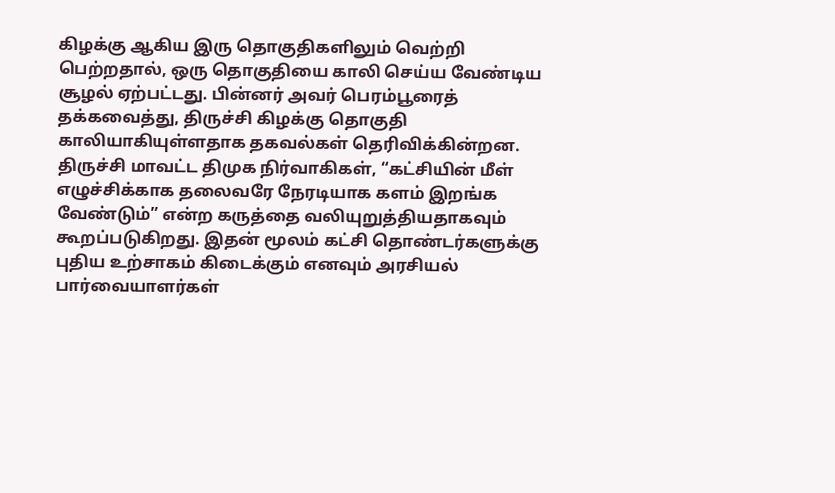கிழக்கு ஆகிய இரு தொகுதிகளிலும் வெற்றி பெற்றதால், ஒரு தொகுதியை காலி செய்ய வேண்டிய சூழல் ஏற்பட்டது. பின்னர் அவர் பெரம்பூரைத் தக்கவைத்து, திருச்சி கிழக்கு தொகுதி காலியாகியுள்ளதாக தகவல்கள் தெரிவிக்கின்றன.
திருச்சி மாவட்ட திமுக நிர்வாகிகள், “கட்சியின் மீள் எழுச்சிக்காக தலைவரே நேரடியாக களம் இறங்க வேண்டும்” என்ற கருத்தை வலியுறுத்தியதாகவும் கூறப்படுகிறது. இதன் மூலம் கட்சி தொண்டர்களுக்கு புதிய உற்சாகம் கிடைக்கும் எனவும் அரசியல் பார்வையாளர்கள்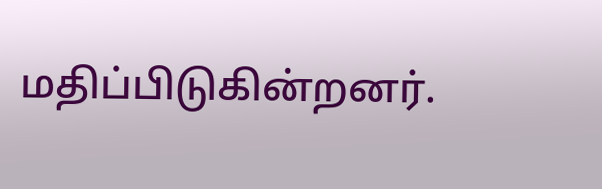மதிப்பிடுகின்றனர்.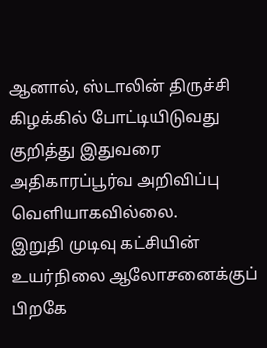ஆனால், ஸ்டாலின் திருச்சி கிழக்கில் போட்டியிடுவது குறித்து இதுவரை அதிகாரப்பூர்வ அறிவிப்பு வெளியாகவில்லை.
இறுதி முடிவு கட்சியின் உயர்நிலை ஆலோசனைக்குப் பிறகே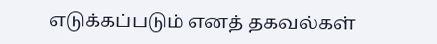எடுக்கப்படும் எனத் தகவல்கள்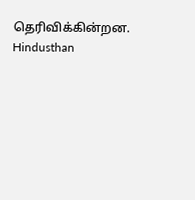தெரிவிக்கின்றன.
Hindusthan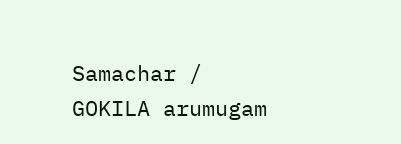Samachar / GOKILA arumugam